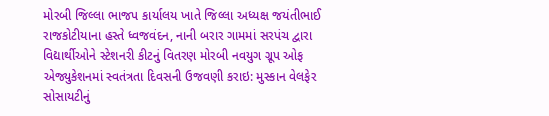મોરબી જિલ્લા ભાજપ કાર્યાલય ખાતે જિલ્લા અધ્યક્ષ જયંતીભાઈ રાજકોટીયાના હસ્તે ધ્વજવંદન, નાની બરાર ગામમાં સરપંચ દ્વારા વિદ્યાર્થીઓને સ્ટેશનરી કીટનું વિતરણ મોરબી નવયુગ ગ્રૂપ ઓફ એજ્યુકેશનમાં સ્વતંત્રતા દિવસની ઉજવણી કરાઇ: મુસ્કાન વેલફેર સોસાયટીનું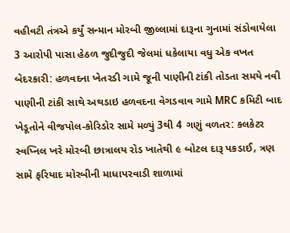વહીવટી તંત્રએ કર્યું સન્માન મોરબી જીલ્લામાં દારૂના ગુનામાં સંડોવાયેલા 3 આરોપી પાસા હેઠળ જુદીજુદી જેલમાં ધકેલાયા વધુ એક વખત બેદરકારી: હળવદના ખેતરડી ગામે જૂની પાણીની ટાંકી તોડતા સમયે નવી પાણીની ટાંકી સાથે અથડાઇ હળવદના વેગડવાવ ગામે MRC કમિટી બાદ ખેડૂતોને વીજપોલ-કોરિડોર સામે મળ્યું 3થી 4 ગણું વળતર: કલકેટર સ્વપ્નિલ ખરે મોરબી છાત્રાલય રોડ ખાતેથી ૯ બોટલ દારૂ પકડાઈ, ત્રણ સામે ફરિયાદ મોરબીની માધાપરવાડી શાળામાં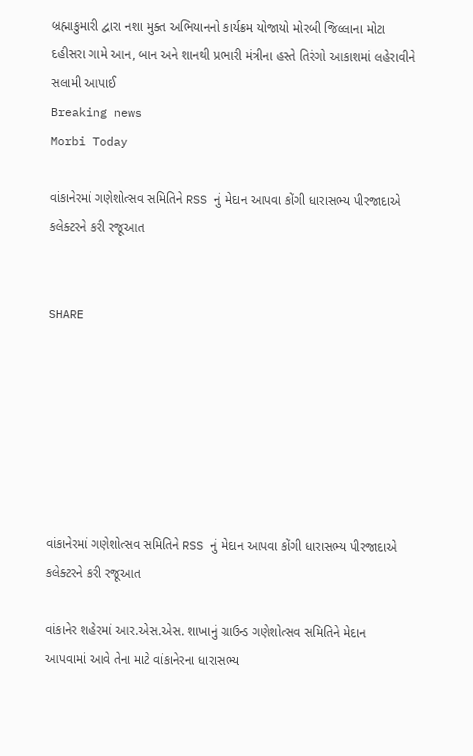બ્રહ્માકુમારી દ્વારા નશા મુક્ત અભિયાનનો કાર્યક્રમ યોજાયો મોરબી જિલ્લાના મોટા દહીસરા ગામે આન, બાન અને શાનથી પ્રભારી મંત્રીના હસ્તે તિરંગો આકાશમાં લહેરાવીને સલામી આપાઈ
Breaking news
Morbi Today

વાંકાનેરમાં ગણેશોત્સવ સમિતિને RSS નું મેદાન આપવા કોંગી ધારાસભ્ય પીરજાદાએ કલેક્ટરને કરી રજૂઆત


SHARE







વાંકાનેરમાં ગણેશોત્સવ સમિતિને RSS નું મેદાન આપવા કોંગી ધારાસભ્ય પીરજાદાએ કલેક્ટરને કરી રજૂઆત

વાંકાનેર શહેરમાં આર.એસ.એસ. શાખાનું ગ્રાઉન્ડ ગણેશોત્સવ સમિતિને મેદાન આપવામાં આવે તેના માટે વાંકાનેરના ધારાસભ્ય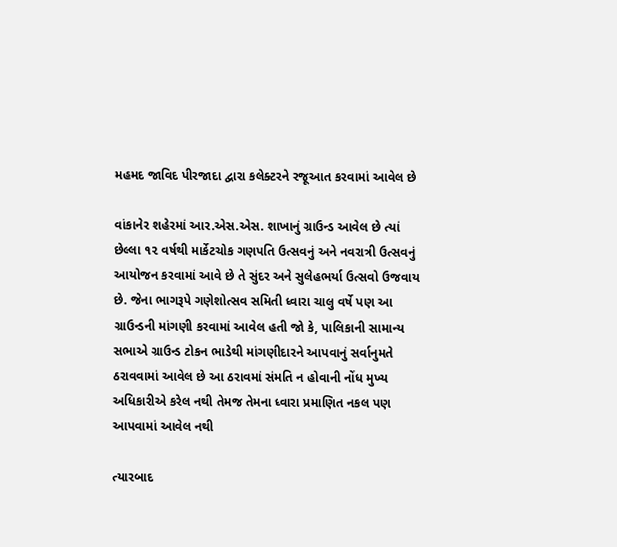મહમદ જાવિદ પીરજાદા દ્વારા કલેક્ટરને રજૂઆત કરવામાં આવેલ છે

વાંકાનેર શહેરમાં આર.એસ.એસ. શાખાનું ગ્રાઉન્ડ આવેલ છે ત્યાં છેલ્લા ૧૨ વર્ષથી માર્કેટચોક ગણપતિ ઉત્સવનું અને નવરાત્રી ઉત્સવનું આયોજન કરવામાં આવે છે તે સુંદર અને સુલેહભર્યા ઉત્સવો ઉજવાય છે. જેના ભાગરૂપે ગણેશોત્સવ સમિતી ધ્વારા ચાલુ વર્ષે પણ આ ગ્રાઉન્ડની માંગણી કરવામાં આવેલ હતી જો કે, પાલિકાની સામાન્ય સભાએ ગ્રાઉન્ડ ટોકન ભાડેથી માંગણીદારને આપવાનું સર્વાનુમતે ઠરાવવામાં આવેલ છે આ ઠરાવમાં સંમતિ ન હોવાની નોંધ મુખ્ય અધિકારીએ કરેલ નથી તેમજ તેમના ધ્વારા પ્રમાણિત નકલ પણ આપવામાં આવેલ નથી

ત્યારબાદ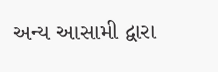અન્ય આસામી દ્વારા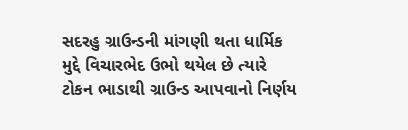સદરહુ ગ્રાઉન્ડની માંગણી થતા ધાર્મિક મુદ્દે વિચારભેદ ઉભો થયેલ છે ત્યારે ટોકન ભાડાથી ગ્રાઉન્ડ આપવાનો નિર્ણય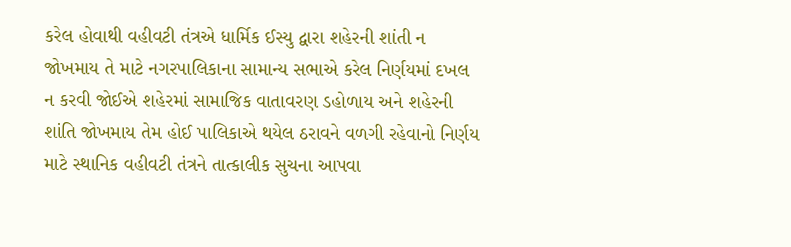કરેલ હોવાથી વહીવટી તંત્રએ ધાર્મિક ઈસ્યુ દ્વારા શહેરની શાંતી ન જોખમાય તે માટે નગરપાલિકાના સામાન્ય સભાએ કરેલ નિર્ણયમાં દખલ ન કરવી જોઈએ શહેરમાં સામાજિક વાતાવરણ ડહોળાય અને શહેરની શાંતિ જોખમાય તેમ હોઈ પાલિકાએ થયેલ ઠરાવને વળગી રહેવાનો નિર્ણય માટે સ્થાનિક વહીવટી તંત્રને તાત્કાલીક સુચના આપવા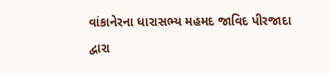વાંકાનેરના ધારાસભ્ય મહમદ જાવિદ પીરજાદા દ્વારા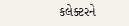કલેક્ટરને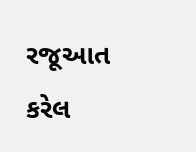રજૂઆત કરેલ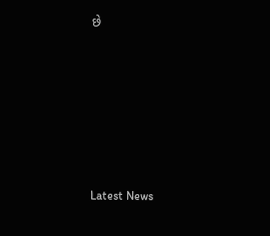છે






Latest News